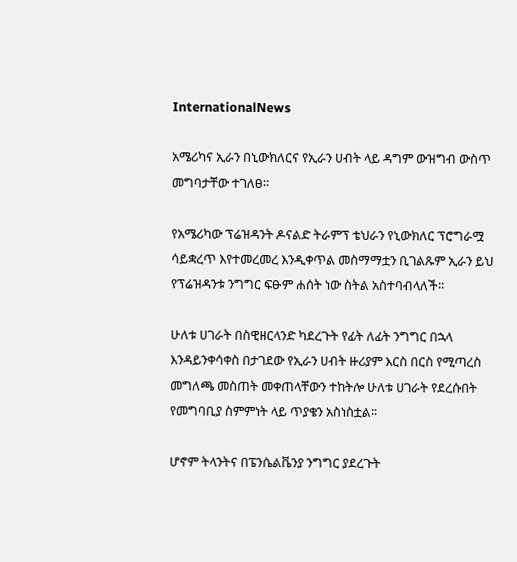InternationalNews

አሜሪካና ኢራን በኒውክለርና የኢራን ሀብት ላይ ዳግም ውዝግብ ውስጥ መግባታቸው ተገለፀ።

የአሜሪካው ፕሬዝዳንት ዶናልድ ትራምፕ ቴህራን የኒውክለር ፕሮግራሟ ሳይቋረጥ እየተመረመረ እንዲቀጥል መስማማቷን ቢገልጹም ኢራን ይህ የፕሬዝዳንቱ ንግግር ፍፁም ሐሰት ነው ስትል አስተባብላለች፡፡

ሁለቱ ሀገራት በስዊዘርላንድ ካደረጉት የፊት ለፊት ንግግር በኋላ እንዳይንቀሳቀስ በታገደው የኢራን ሀብት ዙሪያም እርስ በርስ የሚጣረስ መግለጫ መስጠት መቀጠላቸውን ተከትሎ ሁለቱ ሀገራት የደረሱበት የመግባቢያ ስምምነት ላይ ጥያቄን አስነስቷል፡፡

ሆኖም ትላንትና በፔንሴልቬንያ ንግግር ያደረጉት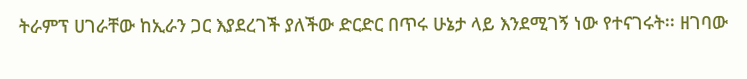ትራምፕ ሀገራቸው ከኢራን ጋር እያደረገች ያለችው ድርድር በጥሩ ሁኔታ ላይ እንደሚገኝ ነው የተናገሩት፡፡ ዘገባው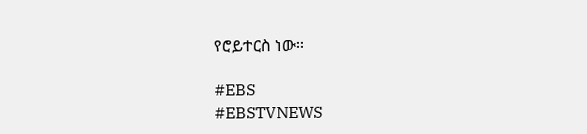የሮይተርስ ነው፡፡

#EBS
#EBSTVNEWS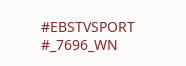#EBSTVSPORT
#_7696_WN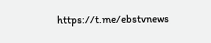https://t.me/ebstvnews